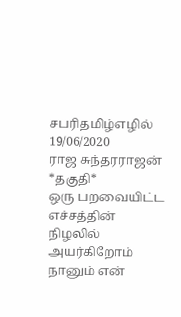சபரிதமிழ்எழில்
19/06/2020
ராஜ சுந்தரராஜன்
*தகுதி*
ஒரு பறவையிட்ட
எச்சத்தின்
நிழலில்
அயர்கிறோம்
நானும் என்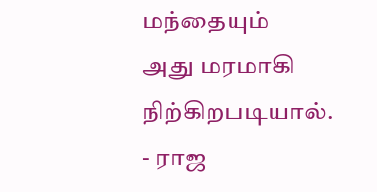மந்தையும்
அது மரமாகி நிற்கிறபடியால்.
- ராஜ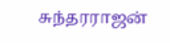சுந்தரராஜன்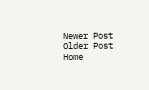Newer Post
Older Post
Home